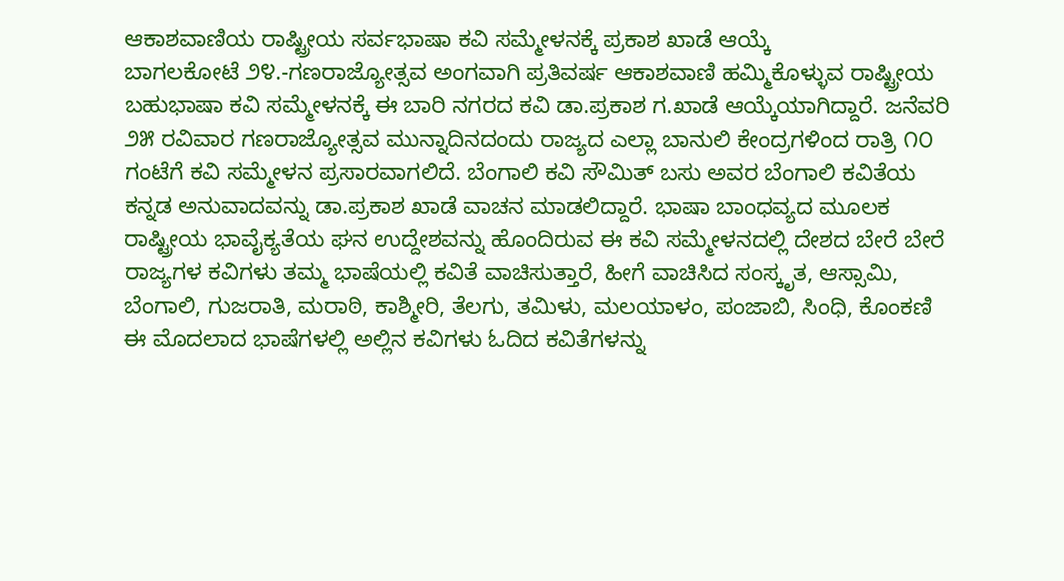ಆಕಾಶವಾಣಿಯ ರಾಷ್ಟ್ರೀಯ ಸರ್ವಭಾಷಾ ಕವಿ ಸಮ್ಮೇಳನಕ್ಕೆ ಪ್ರಕಾಶ ಖಾಡೆ ಆಯ್ಕೆ
ಬಾಗಲಕೋಟೆ ೨೪.-ಗಣರಾಜ್ಯೋತ್ಸವ ಅಂಗವಾಗಿ ಪ್ರತಿವರ್ಷ ಆಕಾಶವಾಣಿ ಹಮ್ಮಿಕೊಳ್ಳುವ ರಾಷ್ಟ್ರೀಯ ಬಹುಭಾಷಾ ಕವಿ ಸಮ್ಮೇಳನಕ್ಕೆ ಈ ಬಾರಿ ನಗರದ ಕವಿ ಡಾ.ಪ್ರಕಾಶ ಗ.ಖಾಡೆ ಆಯ್ಕೆಯಾಗಿದ್ದಾರೆ. ಜನೆವರಿ ೨೫ ರವಿವಾರ ಗಣರಾಜ್ಯೋತ್ಸವ ಮುನ್ನಾದಿನದಂದು ರಾಜ್ಯದ ಎಲ್ಲಾ ಬಾನುಲಿ ಕೇಂದ್ರಗಳಿಂದ ರಾತ್ರಿ ೧೦ ಗಂಟೆಗೆ ಕವಿ ಸಮ್ಮೇಳನ ಪ್ರಸಾರವಾಗಲಿದೆ. ಬೆಂಗಾಲಿ ಕವಿ ಸೌಮಿತ್ ಬಸು ಅವರ ಬೆಂಗಾಲಿ ಕವಿತೆಯ ಕನ್ನಡ ಅನುವಾದವನ್ನು ಡಾ.ಪ್ರಕಾಶ ಖಾಡೆ ವಾಚನ ಮಾಡಲಿದ್ದಾರೆ. ಭಾಷಾ ಬಾಂಧವ್ಯದ ಮೂಲಕ ರಾಷ್ಟ್ರೀಯ ಭಾವೈಕ್ಯತೆಯ ಘನ ಉದ್ದೇಶವನ್ನು ಹೊಂದಿರುವ ಈ ಕವಿ ಸಮ್ಮೇಳನದಲ್ಲಿ ದೇಶದ ಬೇರೆ ಬೇರೆ ರಾಜ್ಯಗಳ ಕವಿಗಳು ತಮ್ಮ ಭಾಷೆಯಲ್ಲಿ ಕವಿತೆ ವಾಚಿಸುತ್ತಾರೆ, ಹೀಗೆ ವಾಚಿಸಿದ ಸಂಸ್ಕೃತ, ಆಸ್ಸಾಮಿ, ಬೆಂಗಾಲಿ, ಗುಜರಾತಿ, ಮರಾಠಿ, ಕಾಶ್ಮೀರಿ, ತೆಲಗು, ತಮಿಳು, ಮಲಯಾಳಂ, ಪಂಜಾಬಿ, ಸಿಂಧಿ, ಕೊಂಕಣಿ ಈ ಮೊದಲಾದ ಭಾಷೆಗಳಲ್ಲಿ ಅಲ್ಲಿನ ಕವಿಗಳು ಓದಿದ ಕವಿತೆಗಳನ್ನು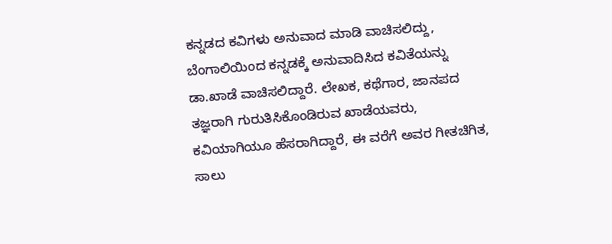ಕನ್ನಡದ ಕವಿಗಳು ಅನುವಾದ ಮಾಡಿ ವಾಚಿಸಲಿದ್ದು, ಬೆಂಗಾಲಿಯಿಂದ ಕನ್ನಡಕ್ಕೆ ಅನುವಾದಿಸಿದ ಕವಿತೆಯನ್ನು ಡಾ.ಖಾಡೆ ವಾಚಿಸಲಿದ್ದಾರೆ. ಲೇಖಕ, ಕಥೆಗಾರ, ಜಾನಪದ ತಜ್ಞರಾಗಿ ಗುರುತಿಸಿಕೊಂಡಿರುವ ಖಾಡೆಯವರು, ಕವಿಯಾಗಿಯೂ ಹೆಸರಾಗಿದ್ದಾರೆ, ಈ ವರೆಗೆ ಅವರ ಗೀತಚಿಗಿತ, ಸಾಲು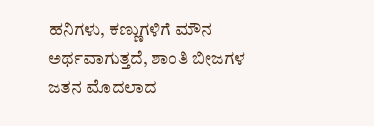ಹನಿಗಳು, ಕಣ್ಣುಗಳಿಗೆ ಮೌನ ಅರ್ಥವಾಗುತ್ತದೆ, ಶಾಂತಿ ಬೀಜಗಳ ಜತನ ಮೊದಲಾದ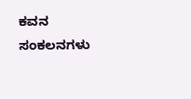ಕವನ ಸಂಕಲನಗಳು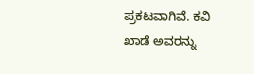ಪ್ರಕಟವಾಗಿವೆ. ಕವಿ ಖಾಡೆ ಅವರನ್ನು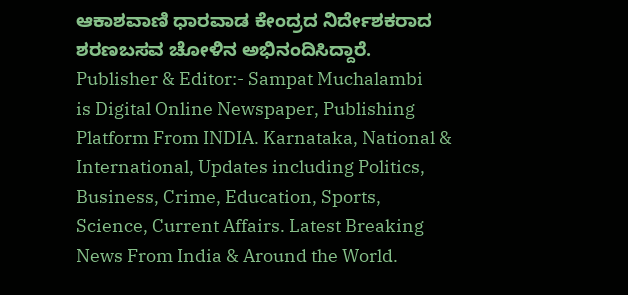ಆಕಾಶವಾಣಿ ಧಾರವಾಡ ಕೇಂದ್ರದ ನಿರ್ದೇಶಕರಾದ ಶರಣಬಸವ ಚೋಳಿನ ಅಭಿನಂದಿಸಿದ್ದಾರೆ.
Publisher & Editor:- Sampat Muchalambi
is Digital Online Newspaper, Publishing Platform From INDIA. Karnataka, National & International, Updates including Politics, Business, Crime, Education, Sports, Science, Current Affairs. Latest Breaking News From India & Around the World.